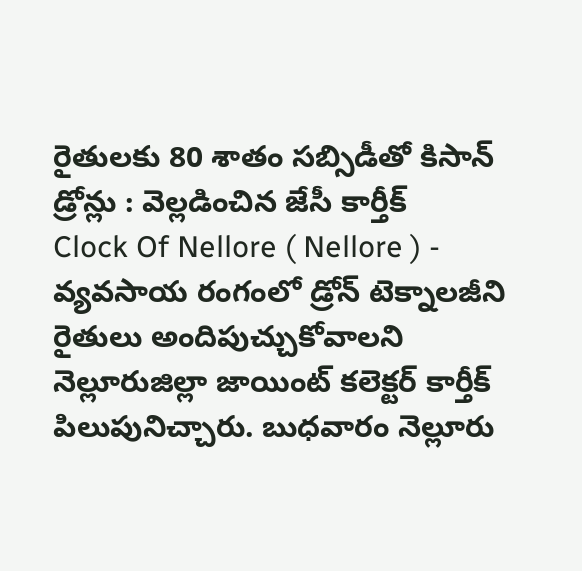రైతులకు 80 శాతం సబ్సిడీతో కిసాన్ డ్రోన్లు : వెల్లడించిన జేసీ కార్తీక్
Clock Of Nellore ( Nellore ) - వ్యవసాయ రంగంలో డ్రోన్ టెక్నాలజీని రైతులు అందిపుచ్చుకోవాలని నెల్లూరుజిల్లా జాయింట్ కలెక్టర్ కార్తీక్ పిలుపునిచ్చారు. బుధవారం నెల్లూరు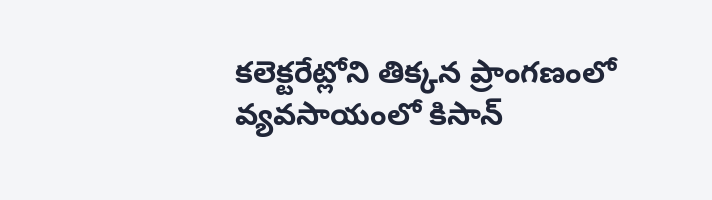కలెక్టరేట్లోని తిక్కన ప్రాంగణంలో వ్యవసాయంలో కిసాన్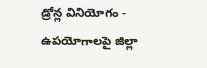డ్రోన్ల వినియోగం - ఉపయోగాలపై జిల్లా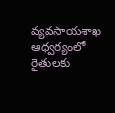వ్యవసాయశాఖ ఆధ్వర్యంలో రైతులకు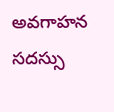అవగాహన సదస్సు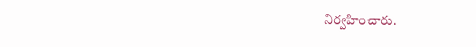నిర్వహించారు.